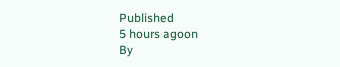Published
5 hours agoon
By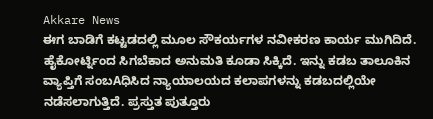Akkare News
ಈಗ ಬಾಡಿಗೆ ಕಟ್ಟಡದಲ್ಲಿ ಮೂಲ ಸೌಕರ್ಯಗಳ ನವೀಕರಣ ಕಾರ್ಯ ಮುಗಿದಿದೆ. ಹೈಕೋರ್ಟ್ನಿಂದ ಸಿಗಬೆಕಾದ ಅನುಮತಿ ಕೂಡಾ ಸಿಕ್ಕಿದೆ. ಇನ್ನು ಕಡಬ ತಾಲೂಕಿನ ವ್ಯಾಪ್ತಿಗೆ ಸಂಬAಧಿಸಿದ ನ್ಯಾಯಾಲಯದ ಕಲಾಪಗಳನ್ನು ಕಡಬದಲ್ಲಿಯೇ ನಡೆಸಲಾಗುತ್ತಿದೆ. ಪ್ರಸ್ತುತ ಪುತ್ತೂರು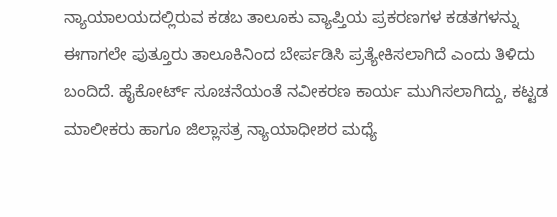ನ್ಯಾಯಾಲಯದಲ್ಲಿರುವ ಕಡಬ ತಾಲೂಕು ವ್ಯಾಪ್ತಿಯ ಪ್ರಕರಣಗಳ ಕಡತಗಳನ್ನು ಈಗಾಗಲೇ ಪುತ್ತೂರು ತಾಲೂಕಿನಿಂದ ಬೇರ್ಪಡಿಸಿ ಪ್ರತ್ಯೇಕಿಸಲಾಗಿದೆ ಎಂದು ತಿಳಿದು ಬಂದಿದೆ. ಹೈಕೋರ್ಟ್ ಸೂಚನೆಯಂತೆ ನವೀಕರಣ ಕಾರ್ಯ ಮುಗಿಸಲಾಗಿದ್ದು, ಕಟ್ಟಡ ಮಾಲೀಕರು ಹಾಗೂ ಜಿಲ್ಲಾಸತ್ರ ನ್ಯಾಯಾಧೀಶರ ಮಧ್ಯೆ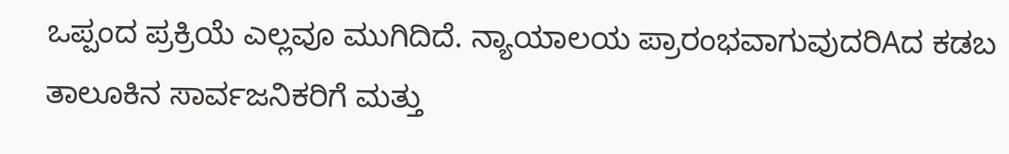ಒಪ್ಪಂದ ಪ್ರಕ್ರಿಯೆ ಎಲ್ಲವೂ ಮುಗಿದಿದೆ. ನ್ಯಾಯಾಲಯ ಪ್ರಾರಂಭವಾಗುವುದರಿAದ ಕಡಬ ತಾಲೂಕಿನ ಸಾರ್ವಜನಿಕರಿಗೆ ಮತ್ತು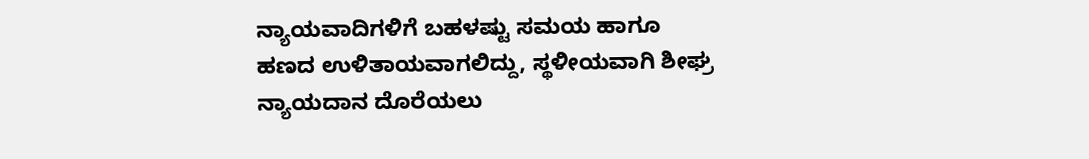ನ್ಯಾಯವಾದಿಗಳಿಗೆ ಬಹಳಷ್ಟು ಸಮಯ ಹಾಗೂ ಹಣದ ಉಳಿತಾಯವಾಗಲಿದ್ದು, ಸ್ಥಳೀಯವಾಗಿ ಶೀಘ್ರ ನ್ಯಾಯದಾನ ದೊರೆಯಲು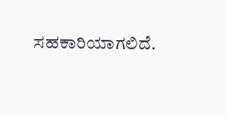ಸಹಕಾರಿಯಾಗಲಿದೆ.